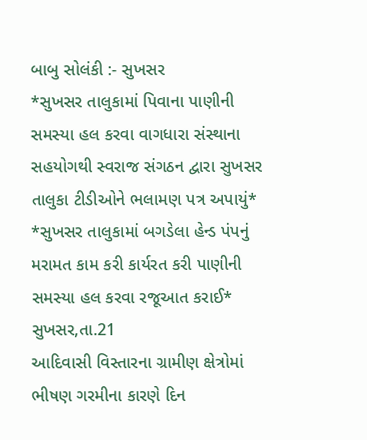બાબુ સોલંકી :- સુખસર
*સુખસર તાલુકામાં પિવાના પાણીની સમસ્યા હલ કરવા વાગધારા સંસ્થાના સહયોગથી સ્વરાજ સંગઠન દ્વારા સુખસર તાલુકા ટીડીઓને ભલામણ પત્ર અપાયું*
*સુખસર તાલુકામાં બગડેલા હેન્ડ પંપનું મરામત કામ કરી કાર્યરત કરી પાણીની સમસ્યા હલ કરવા રજૂઆત કરાઈ*
સુખસર,તા.21
આદિવાસી વિસ્તારના ગ્રામીણ ક્ષેત્રોમાં ભીષણ ગરમીના કારણે દિન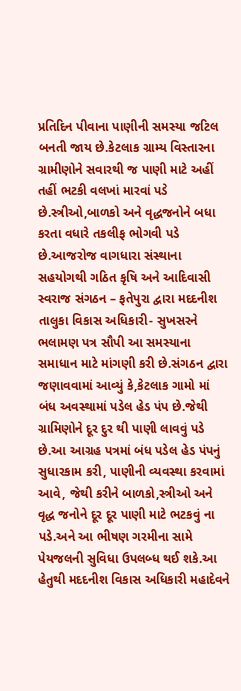પ્રતિદિન પીવાના પાણીની સમસ્યા જટિલ બનતી જાય છે.કેટલાક ગ્રામ્ય વિસ્તારના ગ્રામીણોને સવારથી જ પાણી માટે અહીં તહીં ભટકી વલખાં મારવાં પડે છે.સ્ત્રીઓ,બાળકો અને વૃદ્ધજનોને બધા કરતા વધારે તકલીફ ભોગવી પડે છે.આજરોજ વાગધારા સંસ્થાના સહયોગથી ગઠિત કૃષિ અને આદિવાસી સ્વરાજ સંગઠન – ફતેપુરા દ્વારા મદદનીશ તાલુકા વિકાસ અધિકારી- સુખસરને ભલામણ પત્ર સૌપી આ સમસ્યાના સમાધાન માટે માંગણી કરી છે.સંગઠન દ્વારા જણાવવામાં આવ્યું કે,કેટલાક ગામો માં બંધ અવસ્થામાં પડેલ હેડ પંપ છે.જેથી ગ્રામિણોને દૂર દુર થી પાણી લાવવું પડે છે.આ આગ્રહ પત્રમાં બંધ પડેલ હેડ પંપનું સુધારકામ કરી, પાણીની વ્યવસ્થા કરવામાં આવે, જેથી કરીને બાળકો,સ્ત્રીઓ અને વૃદ્ધ જનોને દૂર દૂર પાણી માટે ભટકવું ના પડે.અને આ ભીષણ ગરમીના સામે પેયજલની સુવિધા ઉપલબ્ધ થઈ શકે.આ હેતુથી મદદનીશ વિકાસ અધિકારી મહાદેવને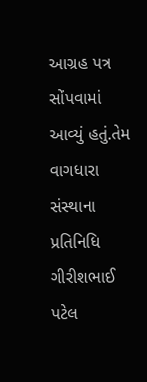આગ્રહ પત્ર સોંપવામાં આવ્યું હતું.તેમ વાગધારા સંસ્થાના પ્રતિનિધિ ગીરીશભાઈ પટેલ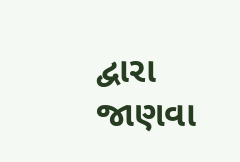દ્વારા જાણવા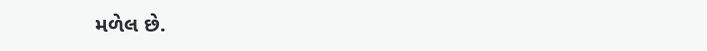મળેલ છે.